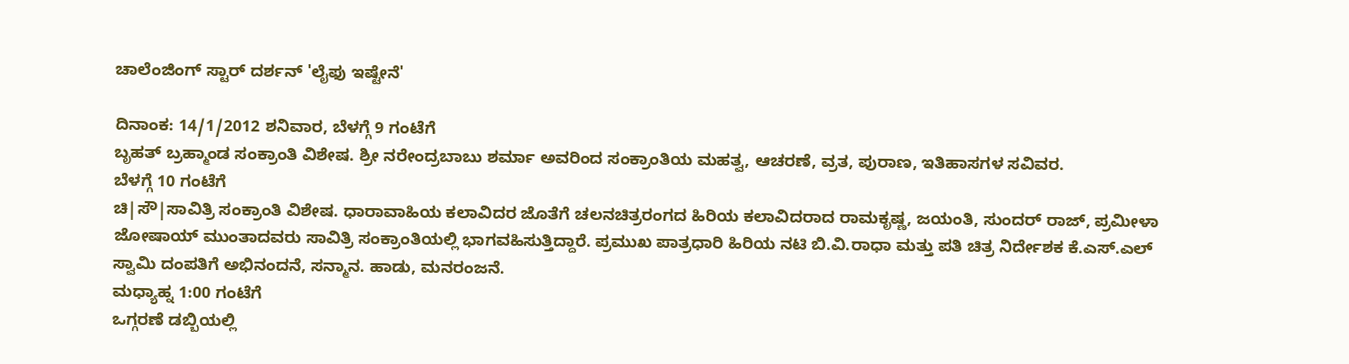ಚಾಲೆಂಜಿಂಗ್ ಸ್ಟಾರ್ ದರ್ಶನ್ 'ಲೈಫು ಇಷ್ಟೇನೆ'

ದಿನಾಂಕ: 14/1/2012 ಶನಿವಾರ, ಬೆಳಗ್ಗೆ 9 ಗಂಟೆಗೆ
ಬೃಹತ್ ಬ್ರಹ್ಮಾಂಡ ಸಂಕ್ರಾಂತಿ ವಿಶೇಷ. ಶ್ರೀ ನರೇಂದ್ರಬಾಬು ಶರ್ಮಾ ಅವರಿಂದ ಸಂಕ್ರಾಂತಿಯ ಮಹತ್ವ, ಆಚರಣೆ, ವ್ರತ, ಪುರಾಣ, ಇತಿಹಾಸಗಳ ಸವಿವರ.
ಬೆಳಗ್ಗೆ 10 ಗಂಟೆಗೆ
ಚಿ|ಸೌ|ಸಾವಿತ್ರಿ ಸಂಕ್ರಾಂತಿ ವಿಶೇಷ. ಧಾರಾವಾಹಿಯ ಕಲಾವಿದರ ಜೊತೆಗೆ ಚಲನಚಿತ್ರರಂಗದ ಹಿರಿಯ ಕಲಾವಿದರಾದ ರಾಮಕೃಷ್ಣ, ಜಯಂತಿ, ಸುಂದರ್ ರಾಜ್, ಪ್ರಮೀಳಾ ಜೋಷಾಯ್ ಮುಂತಾದವರು ಸಾವಿತ್ರಿ ಸಂಕ್ರಾಂತಿಯಲ್ಲಿ ಭಾಗವಹಿಸುತ್ತಿದ್ದಾರೆ. ಪ್ರಮುಖ ಪಾತ್ರಧಾರಿ ಹಿರಿಯ ನಟಿ ಬಿ.ವಿ.ರಾಧಾ ಮತ್ತು ಪತಿ ಚಿತ್ರ ನಿರ್ದೇಶಕ ಕೆ.ಎಸ್.ಎಲ್ ಸ್ವಾಮಿ ದಂಪತಿಗೆ ಅಭಿನಂದನೆ, ಸನ್ಮಾನ. ಹಾಡು, ಮನರಂಜನೆ.
ಮಧ್ಯಾಹ್ನ 1:00 ಗಂಟೆಗೆ
ಒಗ್ಗರಣೆ ಡಬ್ಬಿಯಲ್ಲಿ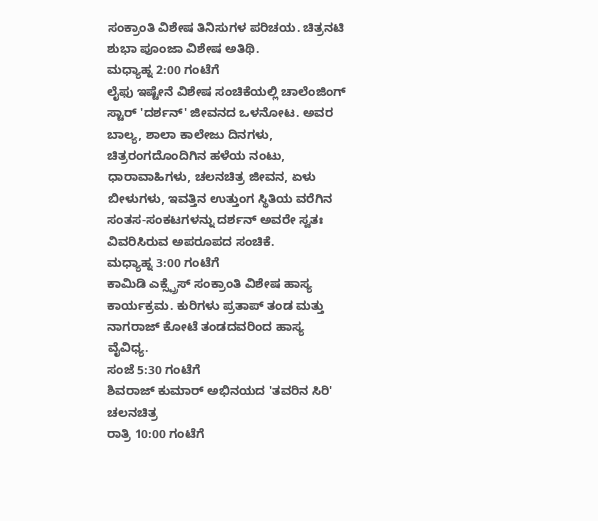ಸಂಕ್ರಾಂತಿ ವಿಶೇಷ ತಿನಿಸುಗಳ ಪರಿಚಯ. ಚಿತ್ರನಟಿ ಶುಭಾ ಪೂಂಜಾ ವಿಶೇಷ ಅತಿಥಿ.
ಮಧ್ಯಾಹ್ನ 2:00 ಗಂಟೆಗೆ
ಲೈಫು ಇಷ್ಟೇನೆ ವಿಶೇಷ ಸಂಚಿಕೆಯಲ್ಲಿ ಚಾಲೆಂಜಿಂಗ್ ಸ್ಟಾರ್ 'ದರ್ಶನ್' ಜೀವನದ ಒಳನೋಟ. ಅವರ ಬಾಲ್ಯ, ಶಾಲಾ ಕಾಲೇಜು ದಿನಗಳು, ಚಿತ್ರರಂಗದೊಂದಿಗಿನ ಹಳೆಯ ನಂಟು, ಧಾರಾವಾಹಿಗಳು, ಚಲನಚಿತ್ರ ಜೀವನ, ಏಳು ಬೀಳುಗಳು, ಇವತ್ತಿನ ಉತ್ತುಂಗ ಸ್ಥಿತಿಯ ವರೆಗಿನ ಸಂತಸ-ಸಂಕಟಗಳನ್ನು ದರ್ಶನ್ ಅವರೇ ಸ್ವತಃ ವಿವರಿಸಿರುವ ಅಪರೂಪದ ಸಂಚಿಕೆ.
ಮಧ್ಯಾಹ್ನ 3:00 ಗಂಟೆಗೆ
ಕಾಮಿಡಿ ಎಕ್ಸ್ಪ್ರೆಸ್ ಸಂಕ್ರಾಂತಿ ವಿಶೇಷ ಹಾಸ್ಯ ಕಾರ್ಯಕ್ರಮ. ಕುರಿಗಳು ಪ್ರತಾಪ್ ತಂಡ ಮತ್ತು ನಾಗರಾಜ್ ಕೋಟೆ ತಂಡದವರಿಂದ ಹಾಸ್ಯ ವೈವಿಧ್ಯ.
ಸಂಜೆ 5:30 ಗಂಟೆಗೆ
ಶಿವರಾಜ್ ಕುಮಾರ್ ಅಭಿನಯದ 'ತವರಿನ ಸಿರಿ' ಚಲನಚಿತ್ರ
ರಾತ್ರಿ 10:00 ಗಂಟೆಗೆ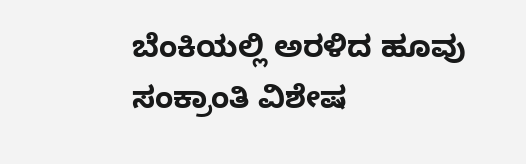ಬೆಂಕಿಯಲ್ಲಿ ಅರಳಿದ ಹೂವು ಸಂಕ್ರಾಂತಿ ವಿಶೇಷ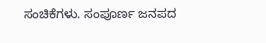ಸಂಚಿಕೆಗಳು. ಸಂಪೂರ್ಣ ಜನಪದ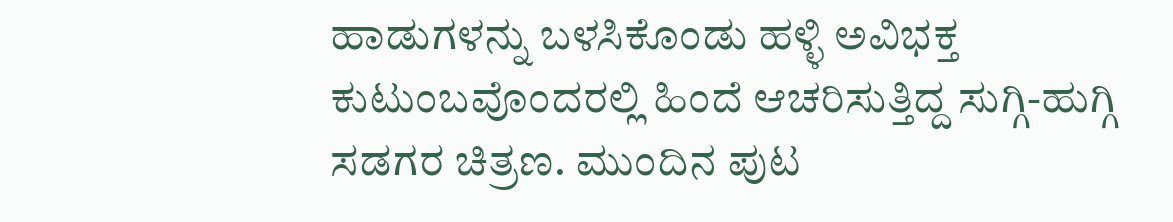ಹಾಡುಗಳನ್ನು ಬಳಸಿಕೊಂಡು ಹಳ್ಳಿ ಅವಿಭಕ್ತ ಕುಟುಂಬವೊಂದರಲ್ಲಿ ಹಿಂದೆ ಆಚರಿಸುತ್ತಿದ್ದ ಸುಗ್ಗಿ-ಹುಗ್ಗಿ ಸಡಗರ ಚಿತ್ರಣ. ಮುಂದಿನ ಪುಟ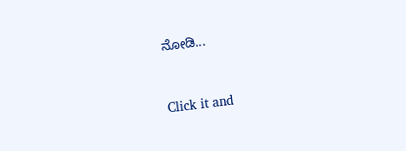ನೋಡಿ...


Click it and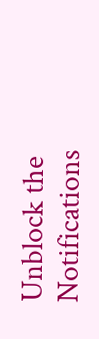Unblock the Notifications